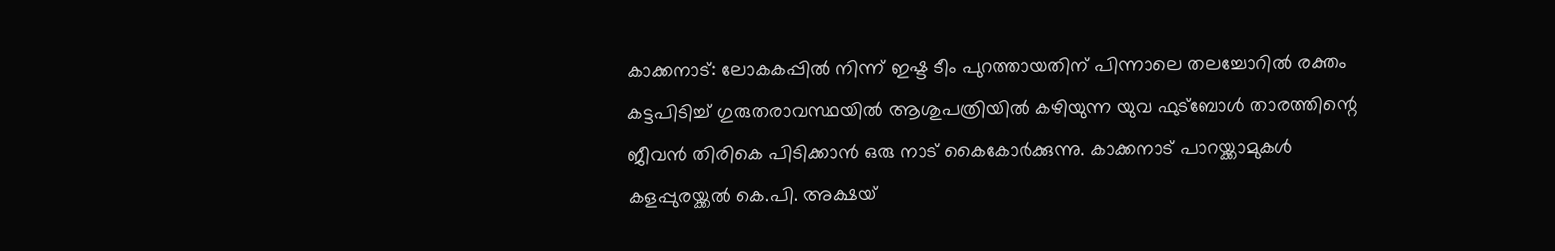കാക്കനാട്: ലോകകപ്പിൽ നിന്ന് ഇഷ്ട ടീം പുറത്തായതിന് പിന്നാലെ തലച്ചോറിൽ രക്തം കട്ടപിടിച്ച് ഗുരുതരാവസ്ഥയിൽ ആശുപത്രിയിൽ കഴിയുന്ന യുവ ഫുട്ബോൾ താരത്തിന്റെ ജീവൻ തിരികെ പിടിക്കാൻ ഒരു നാട് കൈകോർക്കുന്നു. കാക്കനാട് പാറയ്ക്കാമുകൾ കളപ്പുരയ്ക്കൽ കെ.പി. അക്ഷയ്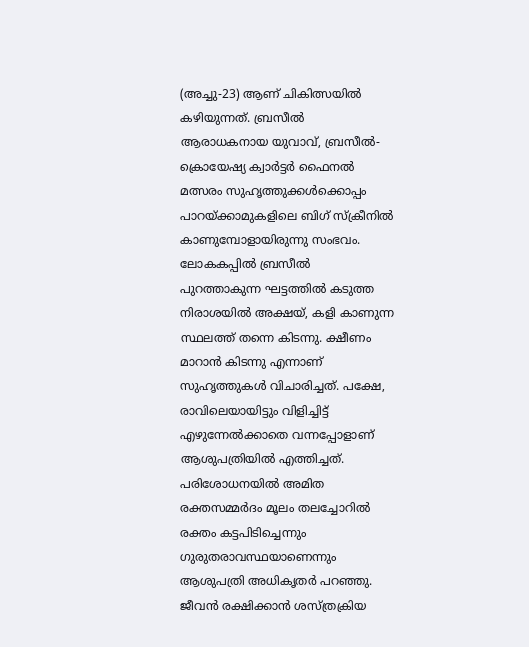(അച്ചു-23) ആണ് ചികിത്സയിൽ കഴിയുന്നത്. ബ്രസീൽ ആരാധകനായ യുവാവ്, ബ്രസീൽ-ക്രൊയേഷ്യ ക്വാർട്ടർ ഫൈനൽ മത്സരം സുഹൃത്തുക്കൾക്കൊപ്പം പാറയ്ക്കാമുകളിലെ ബിഗ് സ്ക്രീനിൽ കാണുമ്പോളായിരുന്നു സംഭവം.
ലോകകപ്പിൽ ബ്രസീൽ പുറത്താകുന്ന ഘട്ടത്തിൽ കടുത്ത നിരാശയിൽ അക്ഷയ്, കളി കാണുന്ന സ്ഥലത്ത് തന്നെ കിടന്നു. ക്ഷീണം മാറാൻ കിടന്നു എന്നാണ് സുഹൃത്തുകൾ വിചാരിച്ചത്. പക്ഷേ, രാവിലെയായിട്ടും വിളിച്ചിട്ട് എഴുന്നേൽക്കാതെ വന്നപ്പോളാണ് ആശുപത്രിയിൽ എത്തിച്ചത്.
പരിശോധനയിൽ അമിത രക്തസമ്മർദം മൂലം തലച്ചോറിൽ രക്തം കട്ടപിടിച്ചെന്നും ഗുരുതരാവസ്ഥയാണെന്നും ആശുപത്രി അധികൃതർ പറഞ്ഞു. ജീവൻ രക്ഷിക്കാൻ ശസ്ത്രക്രിയ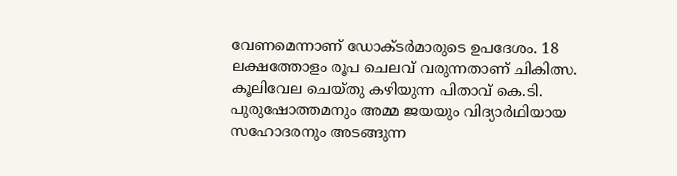വേണമെന്നാണ് ഡോക്ടർമാരുടെ ഉപദേശം. 18 ലക്ഷത്തോളം രൂപ ചെലവ് വരുന്നതാണ് ചികിത്സ. കൂലിവേല ചെയ്തു കഴിയുന്ന പിതാവ് കെ.ടി. പുരുഷോത്തമനും അമ്മ ജയയും വിദ്യാർഥിയായ സഹോദരനും അടങ്ങുന്ന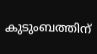കുടുംബത്തിന്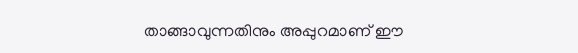താങ്ങാവുന്നതിനും അപ്പുറമാണ് ഈ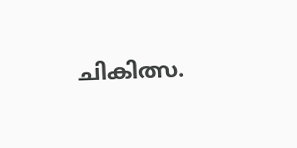ചികിത്സ.